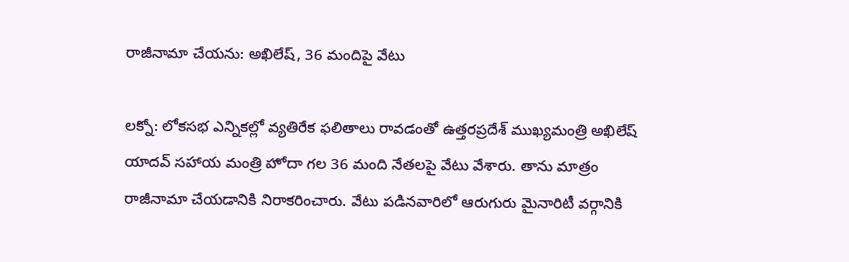రాజీనామా చేయను: అఖిలేష్, 36 మందిపై వేటు

లక్నో: లోకసభ ఎన్నికల్లో వ్యతిరేక ఫలితాలు రావడంతో ఉత్తరప్రదేశ్ ముఖ్యమంత్రి అఖిలేష్ యాదవ్ సహాయ మంత్రి హోదా గల 36 మంది నేతలపై వేటు వేశారు. తాను మాత్రం రాజీనామా చేయడానికి నిరాకరించారు. వేటు పడినవారిలో ఆరుగురు మైనారిటీ వర్గానికి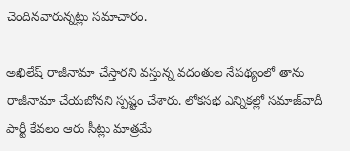చెందినవారున్నట్లు సమాచారం.

అఖిలేష్ రాజీనామా చేస్తారని వస్తున్న వదంతుల నేపథ్యంలో తాను రాజీనామా చేయబోనని స్పష్టం చేశారు. లోకసభ ఎన్నికల్లో సమాజ్‌వాదీ పార్టీ కేవలం ఆరు సీట్లు మాత్రమే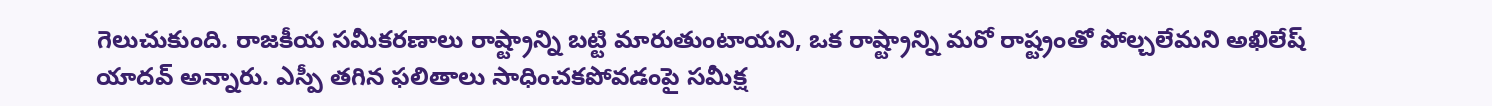గెలుచుకుంది. రాజకీయ సమీకరణాలు రాష్ట్రాన్ని బట్టి మారుతుంటాయని, ఒక రాష్ట్రాన్ని మరో రాష్ట్రంతో పోల్చలేమని అఖిలేష్ యాదవ్ అన్నారు. ఎస్పీ తగిన ఫలితాలు సాధించకపోవడంపై సమీక్ష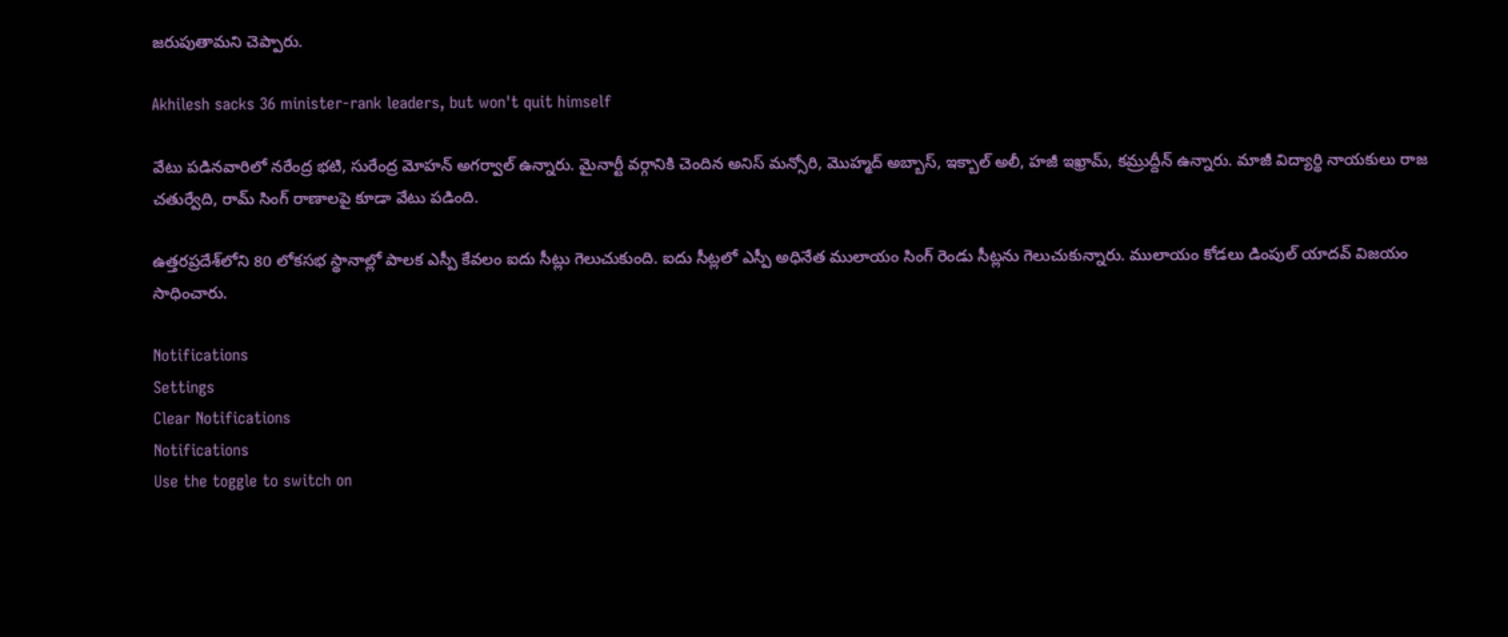జరుపుతామని చెప్పారు.

Akhilesh sacks 36 minister-rank leaders, but won't quit himself

వేటు పడినవారిలో నరేంద్ర భటి, సురేంద్ర మోహన్ అగర్వాల్ ఉన్నారు. మైనార్టీ వర్గానికి చెందిన అనిస్ మన్సోరి, మొహ్మద్ అబ్బాస్, ఇక్బాల్ అలీ, హజీ ఇఖ్రామ్, కమ్రుద్దీన్ ఉన్నారు. మాజీ విద్యార్థి నాయకులు రాజ చతుర్వేది, రామ్ సింగ్ రాణాలపై కూడా వేటు పడింది.

ఉత్తరప్రదేశ్‌లోని 80 లోకసభ స్థానాల్లో పాలక ఎస్పీ కేవలం ఐదు సీట్లు గెలుచుకుంది. ఐదు సీట్లలో ఎస్పీ అధినేత ములాయం సింగ్ రెండు సీట్లను గెలుచుకున్నారు. ములాయం కోడలు డింపుల్ యాదవ్ విజయం సాధించారు.

Notifications
Settings
Clear Notifications
Notifications
Use the toggle to switch on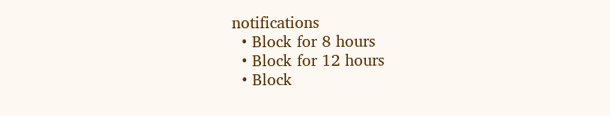notifications
  • Block for 8 hours
  • Block for 12 hours
  • Block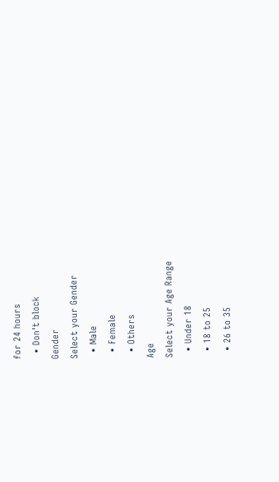for 24 hours
  • Don't block
Gender
Select your Gender
  • Male
  • Female
  • Others
Age
Select your Age Range
  • Under 18
  • 18 to 25
  • 26 to 35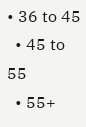• 36 to 45
  • 45 to 55
  • 55+